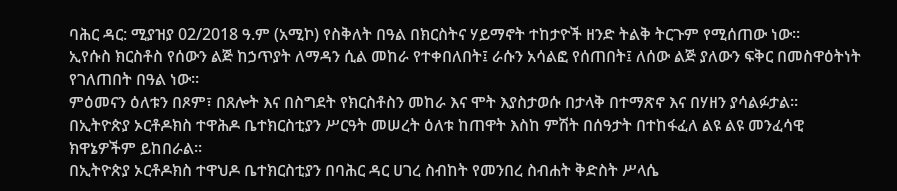ባሕር ዳር: ሚያዝያ 02/2018 ዓ.ም (አሚኮ) የስቅለት በዓል በክርስትና ሃይማኖት ተከታዮች ዘንድ ትልቅ ትርጉም የሚሰጠው ነው።
ኢየሱስ ክርስቶስ የሰውን ልጅ ከኃጥያት ለማዳን ሲል መከራ የተቀበለበት፤ ራሱን አሳልፎ የሰጠበት፤ ለሰው ልጅ ያለውን ፍቅር በመስዋዕትነት የገለጠበት በዓል ነው።
ምዕመናን ዕለቱን በጾም፣ በጸሎት እና በስግደት የክርስቶስን መከራ እና ሞት እያስታወሱ በታላቅ በተማጽኖ እና በሃዘን ያሳልፉታል።
በኢትዮጵያ ኦርቶዶክስ ተዋሕዶ ቤተክርስቲያን ሥርዓት መሠረት ዕለቱ ከጠዋት እስከ ምሽት በሰዓታት በተከፋፈለ ልዩ ልዩ መንፈሳዊ ክዋኔዎችም ይከበራል።
በኢትዮጵያ ኦርቶዶክስ ተዋህዶ ቤተክርስቲያን በባሕር ዳር ሀገረ ስብከት የመንበረ ስብሐት ቅድስት ሥላሴ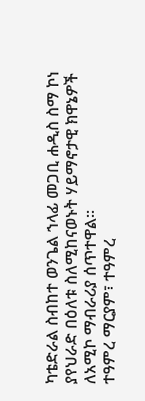ካቴድራል ስብከተ ወንጌል ኀላፊ መጋቢ ሐዲስ ስማ ኮነ ያየህራድ በዕለቱ ስለሚከናወኑት ሃይማኖታዊ ክዋኔዎች ለአሚኮ ማብራሪያ ሰጥተዋል።
ተዓምረ ማርያም፣ ተዓምረ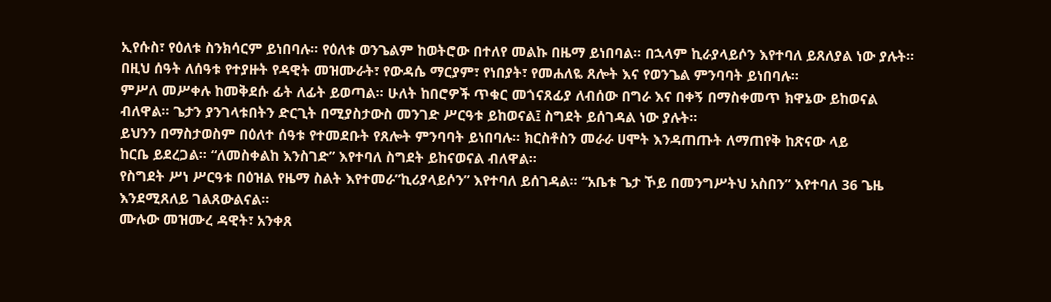ኢየሱስ፣ የዕለቱ ስንክሳርም ይነበባሉ። የዕለቱ ወንጌልም ከወትሮው በተለየ መልኩ በዜማ ይነበባል። በኋላም ኪራያላይሶን እየተባለ ይጸለያል ነው ያሉት።
በዚህ ሰዓት ለሰዓቱ የተያዙት የዳዊት መዝሙራት፣ የውዳሴ ማርያም፣ የነበያት፣ የመሐለዬ ጸሎት እና የወንጌል ምንባባት ይነበባሉ።
ምሥለ መሥቀሉ ከመቅደሱ ፊት ለፊት ይወጣል። ሁለት ከበሮዎች ጥቁር መጎናጸፊያ ለብሰው በግራ እና በቀኝ በማስቀመጥ ክዋኔው ይከወናል ብለዋል። ጌታን ያንገላቱበትን ድርጊት በሚያስታውስ መንገድ ሥርዓቱ ይከወናል፤ ስግደት ይሰገዳል ነው ያሉት።
ይህንን በማስታወስም በዕለተ ሰዓቱ የተመደቡት የጸሎት ምንባባት ይነበባሉ። ክርስቶስን መራራ ሀሞት እንዳጠጡት ለማጠየቅ ከጽናው ላይ
ከርቤ ይደረጋል። “ለመስቀልከ እንስገድ” እየተባለ ስግደት ይከናወናል ብለዋል።
የስግደት ሥነ ሥርዓቱ በዕዝል የዜማ ስልት እየተመራ”ኪሪያላይሶን” እየተባለ ይሰገዳል። “አቤቱ ጌታ ኾይ በመንግሥትህ አስበን” እየተባለ 36 ጌዜ እንደሚጸለይ ገልጸውልናል።
ሙሉው መዝሙረ ዳዊት፣ አንቀጸ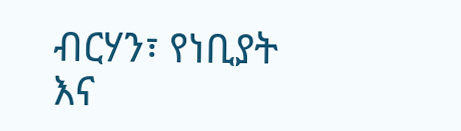ብርሃን፣ የነቢያት እና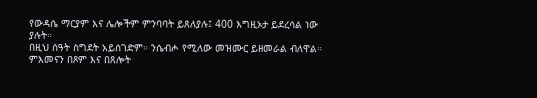የውዳሴ ማርያም እና ሌሎችም ምንባባት ይጸለያሉ፤ 400 እግዚኦታ ይደረሳል ነው ያሉት።
በዚህ ሰዓት ስግደት አይሰገድም። ንሴብሖ የሚለው መዝሙር ይዘመራል ብለዋል።
ምእመናን በጾም እና በጸሎት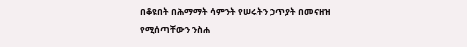በቆዩበት በሕማማት ሳምንት የሠሩትን ኃጥያት በመናዘዝ የሚሰጣቸውን ንስሐ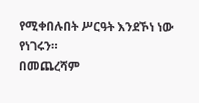የሚቀበሉበት ሥርዓት እንደኾነ ነው የነገሩን።
በመጨረሻም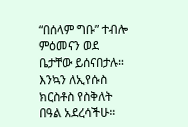“በሰላም ግቡ” ተብሎ ምዕመናን ወደ ቤታቸው ይሰናበታሉ።
እንኳን ለኢየሱስ ክርስቶስ የስቅለት በዓል አደረሳችሁ።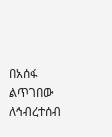በአሰፋ ልጥገበው
ለኅብረተሰብ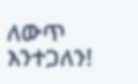ለውጥ እንተጋለን!